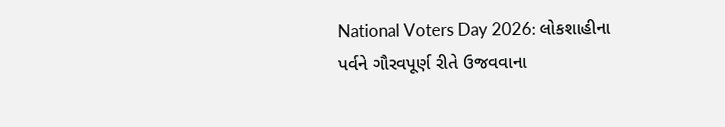National Voters Day 2026: લોકશાહીના પર્વને ગૌરવપૂર્ણ રીતે ઉજવવાના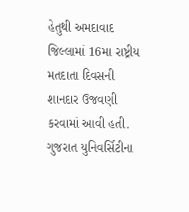હેતુથી અમદાવાદ જિલ્લામાં 16મા રાષ્ટ્રીય મતદાતા દિવસની શાનદાર ઉજવણી કરવામાં આવી હતી. ગુજરાત યુનિવર્સિટીના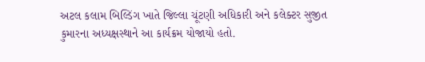અટલ કલામ બિલ્ડિંગ ખાતે જિલ્લા ચૂંટણી અધિકારી અને કલેક્ટર સુજીત કુમારના અધ્યક્ષસ્થાને આ કાર્યક્રમ યોજાયો હતો.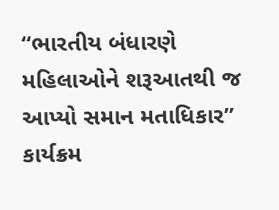“ભારતીય બંધારણે મહિલાઓને શરૂઆતથી જ આપ્યો સમાન મતાધિકાર”
કાર્યક્રમ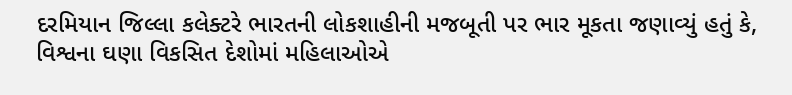દરમિયાન જિલ્લા કલેક્ટરે ભારતની લોકશાહીની મજબૂતી પર ભાર મૂકતા જણાવ્યું હતું કે, વિશ્વના ઘણા વિકસિત દેશોમાં મહિલાઓએ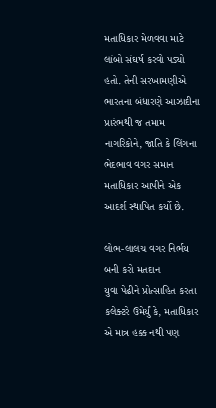મતાધિકાર મેળવવા માટે લાંબો સંઘર્ષ કરવો પડ્યો હતો. તેની સરખામણીએ ભારતના બંધારણે આઝાદીના પ્રારંભથી જ તમામ નાગરિકોને, જાતિ કે લિંગના ભેદભાવ વગર સમાન મતાધિકાર આપીને એક આદર્શ સ્થાપિત કર્યો છે.

લોભ-લાલચ વગર નિર્ભય બની કરો મતદાન
યુવા પેઢીને પ્રોત્સાહિત કરતા કલેક્ટરે ઉમેર્યું કે, મતાધિકાર એ માત્ર હક્ક નથી પણ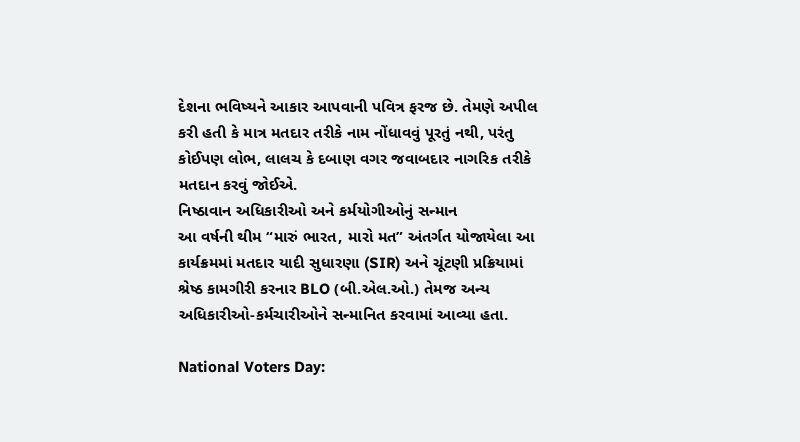દેશના ભવિષ્યને આકાર આપવાની પવિત્ર ફરજ છે. તેમણે અપીલ કરી હતી કે માત્ર મતદાર તરીકે નામ નોંધાવવું પૂરતું નથી, પરંતુ કોઈપણ લોભ, લાલચ કે દબાણ વગર જવાબદાર નાગરિક તરીકે મતદાન કરવું જોઈએ.
નિષ્ઠાવાન અધિકારીઓ અને કર્મયોગીઓનું સન્માન
આ વર્ષની થીમ “મારું ભારત, મારો મત” અંતર્ગત યોજાયેલા આ કાર્યક્રમમાં મતદાર યાદી સુધારણા (SIR) અને ચૂંટણી પ્રક્રિયામાં શ્રેષ્ઠ કામગીરી કરનાર BLO (બી.એલ.ઓ.) તેમજ અન્ય અધિકારીઓ-કર્મચારીઓને સન્માનિત કરવામાં આવ્યા હતા.

National Voters Day: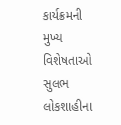કાર્યક્રમની મુખ્ય વિશેષતાઓ
સુલભ લોકશાહીના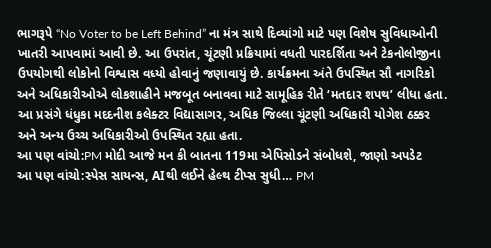ભાગરૂપે “No Voter to be Left Behind” ના મંત્ર સાથે દિવ્યાંગો માટે પણ વિશેષ સુવિધાઓની ખાતરી આપવામાં આવી છે. આ ઉપરાંત, ચૂંટણી પ્રક્રિયામાં વધતી પારદર્શિતા અને ટેકનોલોજીના ઉપયોગથી લોકોનો વિશ્વાસ વધ્યો હોવાનું જણાવાયું છે. કાર્યક્રમના અંતે ઉપસ્થિત સૌ નાગરિકો અને અધિકારીઓએ લોકશાહીને મજબૂત બનાવવા માટે સામૂહિક રીતે ‘મતદાર શપથ’ લીધા હતા.
આ પ્રસંગે ધંધુકા મદદનીશ કલેક્ટર વિદ્યાસાગર, અધિક જિલ્લા ચૂંટણી અધિકારી યોગેશ ઠક્કર અને અન્ય ઉચ્ચ અધિકારીઓ ઉપસ્થિત રહ્યા હતા.
આ પણ વાંચો:PM મોદી આજે મન કી બાતના 119મા એપિસોડને સંબોધશે, જાણો અપડેટ
આ પણ વાંચો:સ્પેસ સાયન્સ, AIથી લઈને હેલ્થ ટીપ્સ સુધી… PM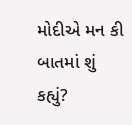મોદીએ મન કી બાતમાં શું કહ્યું?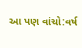આ પણ વાંચો:વર્ષ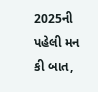2025ની પહેલી મન કી બાત,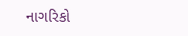નાગરિકો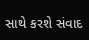સાથે કરશે સંવાદ